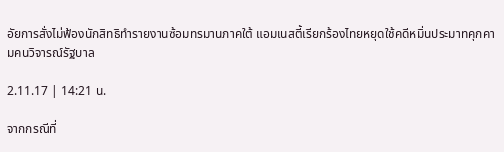อัยการสั่งไม่ฟ้องนักสิทธิทำรายงานซ้อมทรมานภาคใต้ แอมเนสตี้เรียกร้องไทยหยุดใช้คดีหมิ่นประมาทคุกคามคนวิจารณ์รัฐบาล

2.11.17 | 14:21 น.

จากกรณีที่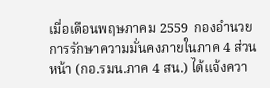เมื่อเดือนพฤษภาคม 2559  กองอำนวยการรักษาความมั่นคงภายในภาค 4 ส่วนหน้า (กอ.รมน.ภาค 4 สน.) ได้แจ้งควา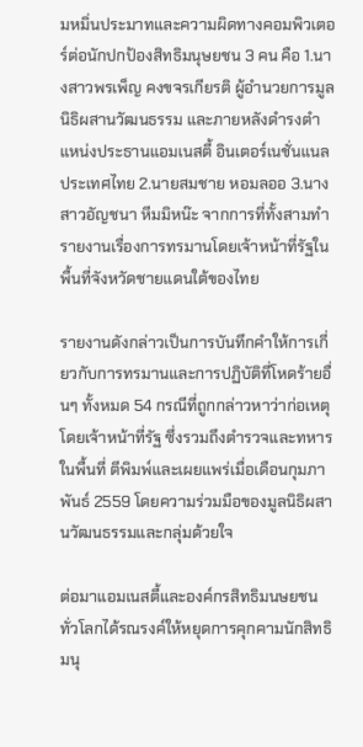มหมิ่นประมาทและความผิดทางคอมพิวเตอร์ต่อนักปกป้องสิทธิมนุษยชน 3 คน คือ 1.นางสาวพรเพ็ญ คงขจรเกียรติ ผู้อำนวยการมูลนิธิผสานวัฒนธรรม และภายหลังดำรงตำแหน่งประธานแอมเนสตี้ อินเตอร์เนชั่นแนล ประเทศไทย 2.นายสมชาย หอมลออ 3.นางสาวอัญชนา หีมมิหน๊ะ จากการที่ทั้งสามทำรายงานเรื่องการทรมานโดยเจ้าหน้าที่รัฐในพื้นที่จังหวัดชายแดนใต้ของไทย

รายงานดังกล่าวเป็นการบันทึกคำให้การเกี่ยวกับการทรมานและการปฏิบัติที่โหดร้ายอื่นๆ ทั้งหมด 54 กรณีที่ถูกกล่าวหาว่าก่อเหตุโดยเจ้าหน้าที่รัฐ ซึ่งรวมถึงตำรวจและทหารในพื้นที่ ตีพิมพ์และเผยแพร่เมื่อเดือนกุมภาพันธ์ 2559 โดยความร่วมมือของมูลนิธิผสานวัฒนธรรมและกลุ่มด้วยใจ

ต่อมาแอมเนสตี้และองค์กรสิทธิมนษยชนทั่วโลกได้รณรงค์ให้หยุดการคุกคามนักสิทธิมนุ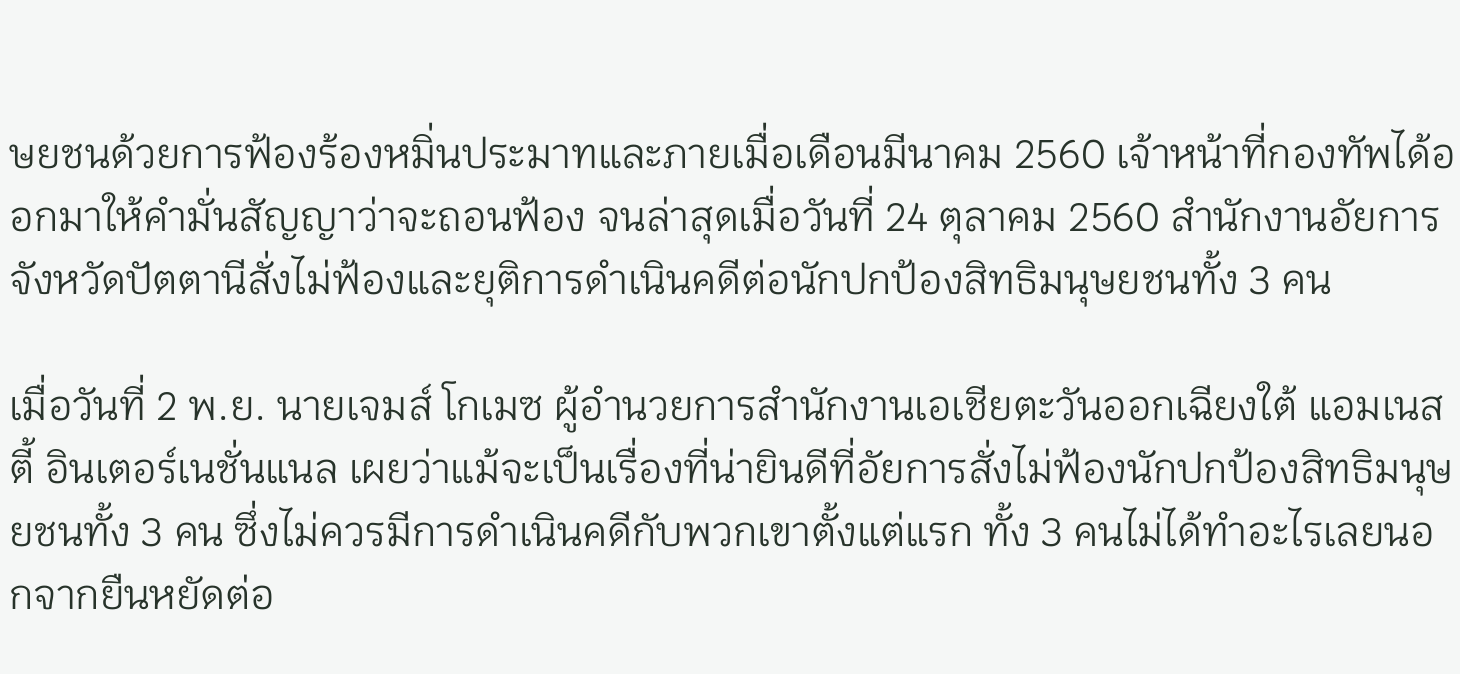ษยชนด้วยการฟ้องร้องหมิ่นประมาทและภายเมื่อเดือนมีนาคม 2560 เจ้าหน้าที่กองทัพได้ออกมาให้คำมั่นสัญญาว่าจะถอนฟ้อง จนล่าสุดเมื่อวันที่ 24 ตุลาคม 2560 สํานักงานอัยการจังหวัดปัตตานีสั่งไม่ฟ้องและยุติการดำเนินคดีต่อนักปกป้องสิทธิมนุษยชนทั้ง 3 คน

เมื่อวันที่ 2 พ.ย. นายเจมส์ โกเมซ ผู้อำนวยการสำนักงานเอเชียตะวันออกเฉียงใต้ แอมเนสตี้ อินเตอร์เนชั่นแนล เผยว่าแม้จะเป็นเรื่องที่น่ายินดีที่อัยการสั่งไม่ฟ้องนักปกป้องสิทธิมนุษยชนทั้ง 3 คน ซึ่งไม่ควรมีการดำเนินคดีกับพวกเขาตั้งแต่แรก ทั้ง 3 คนไม่ได้ทำอะไรเลยนอกจากยืนหยัดต่อ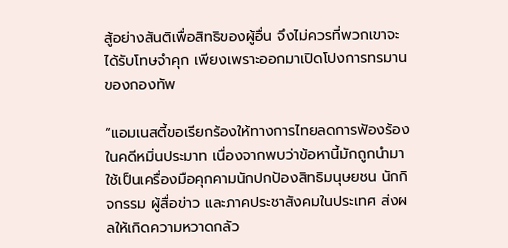สู้อย่างสันติเพื่อสิทธิของผู้อื่น จึงไม่ควรที่พวกเขาจะได้รับโทษจำคุก เพียงเพราะออกมาเปิดโปงการทรมานของกองทัพ

“แอมเนสตี้ขอเรียกร้องให้ทางการไทยลดการฟ้องร้องในคดีหมิ่นประมาท เนื่องจากพบว่าข้อหานี้มักถูกนำมาใช้เป็นเครื่องมือคุกคามนักปกป้องสิทธิมนุษยชน นักกิจกรรม ผู้สื่อข่าว และภาคประชาสังคมในประเทศ ส่งผลให้เกิดความหวาดกลัว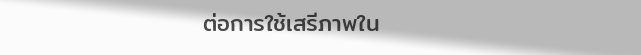ต่อการใช้เสรีภาพใน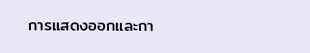การแสดงออกและกา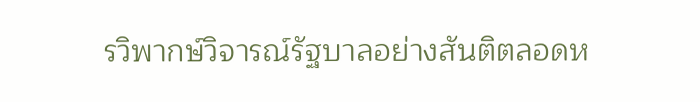รวิพากษ์วิจารณ์รัฐบาลอย่างสันติตลอดห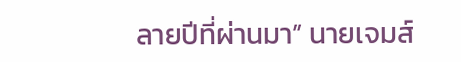ลายปีที่ผ่านมา” นายเจมส์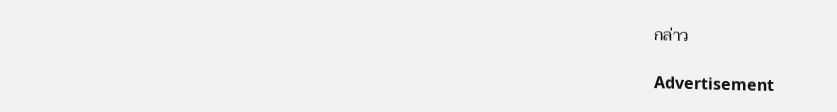กล่าว

Advertisement